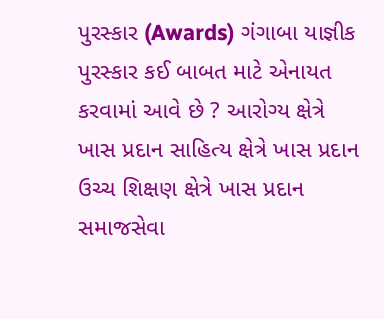પુરસ્કાર (Awards) ગંગાબા યાજ્ઞીક પુરસ્કાર કઈ બાબત માટે એનાયત કરવામાં આવે છે ? આરોગ્ય ક્ષેત્રે ખાસ પ્રદાન સાહિત્ય ક્ષેત્રે ખાસ પ્રદાન ઉચ્ચ શિક્ષણ ક્ષેત્રે ખાસ પ્રદાન સમાજસેવા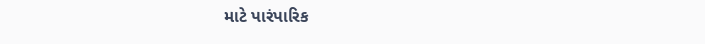માટે પારંપારિક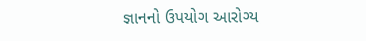જ્ઞાનનો ઉપયોગ આરોગ્ય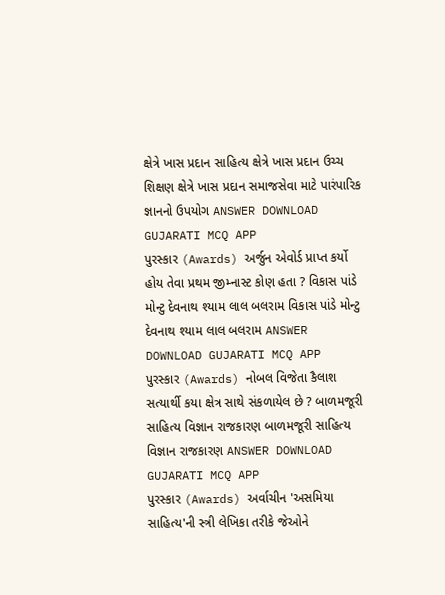ક્ષેત્રે ખાસ પ્રદાન સાહિત્ય ક્ષેત્રે ખાસ પ્રદાન ઉચ્ચ શિક્ષણ ક્ષેત્રે ખાસ પ્રદાન સમાજસેવા માટે પારંપારિક જ્ઞાનનો ઉપયોગ ANSWER DOWNLOAD GUJARATI MCQ APP
પુરસ્કાર (Awards) અર્જુન એવોર્ડ પ્રાપ્ત કર્યો હોય તેવા પ્રથમ જીમ્નાસ્ટ કોણ હતા ? વિકાસ પાંડે મોન્ટુ દેવનાથ શ્યામ લાલ બલરામ વિકાસ પાંડે મોન્ટુ દેવનાથ શ્યામ લાલ બલરામ ANSWER DOWNLOAD GUJARATI MCQ APP
પુરસ્કાર (Awards) નોબલ વિજેતા કૈલાશ સત્યાર્થી કયા ક્ષેત્ર સાથે સંકળાયેલ છે ? બાળમજૂરી સાહિત્ય વિજ્ઞાન રાજકારણ બાળમજૂરી સાહિત્ય વિજ્ઞાન રાજકારણ ANSWER DOWNLOAD GUJARATI MCQ APP
પુરસ્કાર (Awards) અર્વાચીન 'અસમિયા સાહિત્ય'ની સ્ત્રી લેખિકા તરીકે જેઓને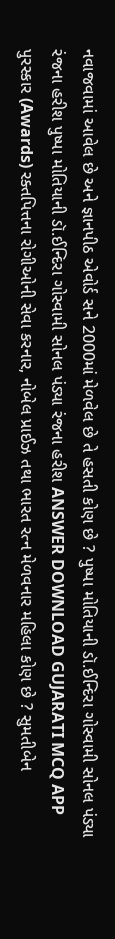નવાજવામાં આવેલ છે અને જ્ઞાનપીઠ એવોર્ડ સને 2000માં મેળવેલ છે તે હસતી કોણ છે ? પુષ્પા મોતિયાની ડૉ.ઈન્દિરા ગોસ્વામી સોનલ પંડ્યા રંજના હરીશ પુષ્પા મોતિયાની ડૉ.ઈન્દિરા ગોસ્વામી સોનલ પંડ્યા રંજના હરીશ ANSWER DOWNLOAD GUJARATI MCQ APP
પુરસ્કાર (Awards) રક્તપિત્તના રોગીઓની સેવા કરનાર, નોબેલ પ્રાઈઝ તથા ભારત રત્ન મેળવનાર મહિલા કોણ છે ? સુમતીબેન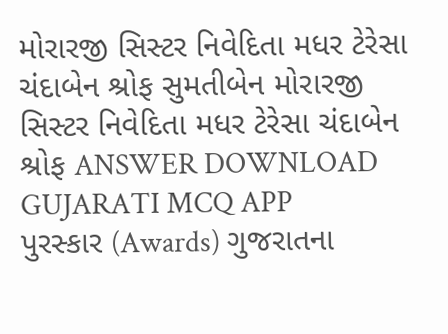મોરારજી સિસ્ટર નિવેદિતા મધર ટેરેસા ચંદાબેન શ્રોફ સુમતીબેન મોરારજી સિસ્ટર નિવેદિતા મધર ટેરેસા ચંદાબેન શ્રોફ ANSWER DOWNLOAD GUJARATI MCQ APP
પુરસ્કાર (Awards) ગુજરાતના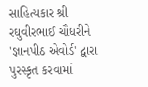સાહિત્યકાર શ્રી રઘુવીરભાઈ ચૌધરીને 'જ્ઞાનપીઠ એવોર્ડ' દ્વારા પુરસ્કૃત કરવામાં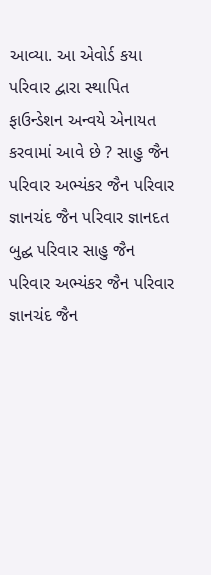આવ્યા. આ એવોર્ડ કયા પરિવાર દ્વારા સ્થાપિત ફાઉન્ડેશન અન્વયે એનાયત કરવામાં આવે છે ? સાહુ જૈન પરિવાર અભ્યંકર જૈન પરિવાર જ્ઞાનચંદ જૈન પરિવાર જ્ઞાનદત બુદ્ઘ પરિવાર સાહુ જૈન પરિવાર અભ્યંકર જૈન પરિવાર જ્ઞાનચંદ જૈન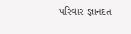પરિવાર જ્ઞાનદત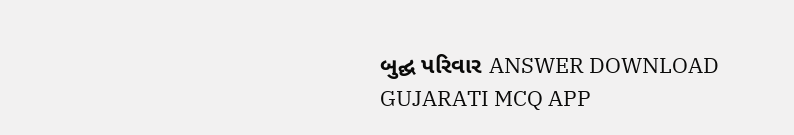બુદ્ઘ પરિવાર ANSWER DOWNLOAD GUJARATI MCQ APP